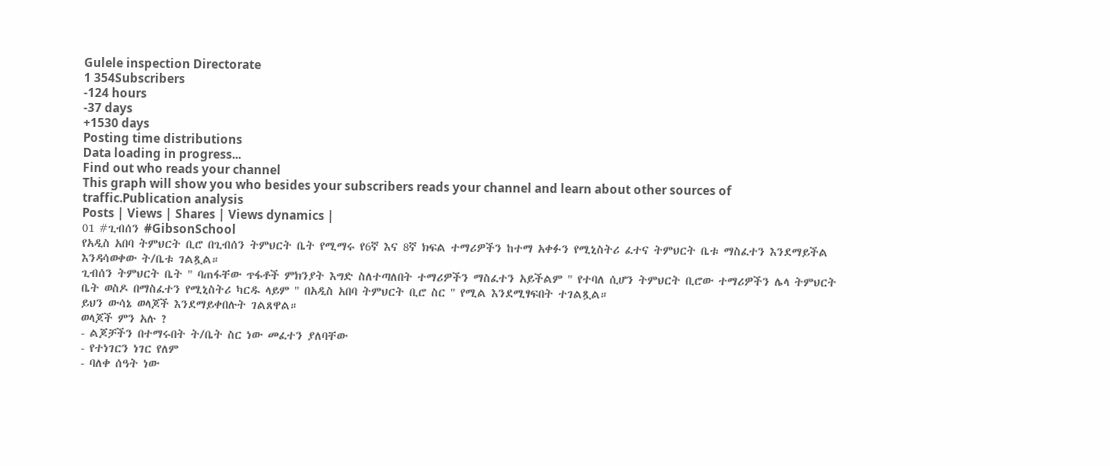Gulele inspection Directorate
1 354Subscribers
-124 hours
-37 days
+1530 days
Posting time distributions
Data loading in progress...
Find out who reads your channel
This graph will show you who besides your subscribers reads your channel and learn about other sources of traffic.Publication analysis
Posts | Views | Shares | Views dynamics |
01 #ጊብሰን #GibsonSchool
የአዲስ አበባ ትምህርት ቢሮ በጊብሰን ትምህርት ቤት የሚማሩ የ6ኛ እና 8ኛ ክፍል ተማሪዎችን ከተማ አቀፉን የሚኒስትሪ ፈተና ትምህርት ቤቱ ማስፈተን እንደማይችል እንዳሳወቀው ት/ቤቱ ገልጿል።
ጊብሰን ትምህርት ቤት " ባጠፋቸው ጥፋቶች ምክንያት እግድ ስለተጣለበት ተማሪዎችን ማስፈተን አይችልም " የተባለ ሲሆን ትምህርት ቢሮው ተማሪዎችን ሌላ ትምህርት ቤት ወስዶ በማስፈተን የሚኒስትሪ ካርዱ ላይም " በአዲስ አበባ ትምህርት ቢሮ ስር " የሚል እንደሚፃፍበት ተገልጿል።
ይህን ውሳኔ ወላጆች እንደማይቀበሉት ገልጸዋል።
ወላጆች ምን አሉ ?
- ልጆቻችን በተማሩበት ት/ቤት ስር ነው መፈተን ያለባቸው
- የተነገርን ነገር የለም
- ባለቀ ሰዓት ነው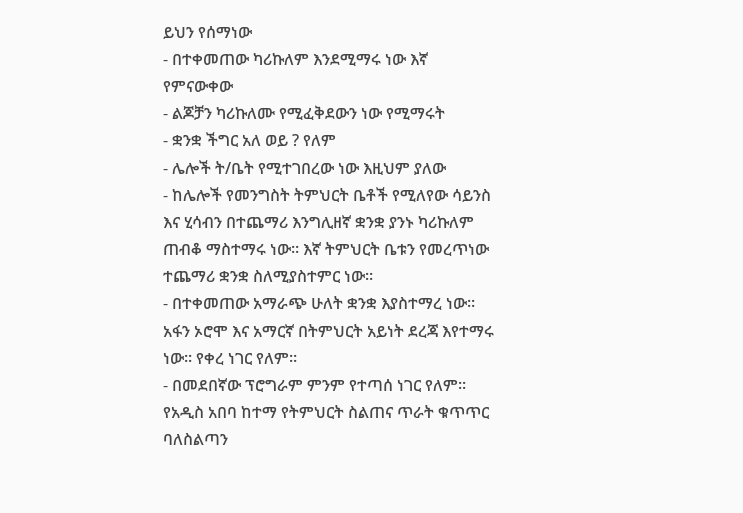ይህን የሰማነው
- በተቀመጠው ካሪኩለም እንደሚማሩ ነው እኛ የምናውቀው
- ልጆቻን ካሪኩለሙ የሚፈቅደውን ነው የሚማሩት
- ቋንቋ ችግር አለ ወይ ? የለም
- ሌሎች ት/ቤት የሚተገበረው ነው እዚህም ያለው
- ከሌሎች የመንግስት ትምህርት ቤቶች የሚለየው ሳይንስ እና ሂሳብን በተጨማሪ እንግሊዘኛ ቋንቋ ያንኑ ካሪኩለም ጠብቆ ማስተማሩ ነው። እኛ ትምህርት ቤቱን የመረጥነው ተጨማሪ ቋንቋ ስለሚያስተምር ነው።
- በተቀመጠው አማራጭ ሁለት ቋንቋ እያስተማረ ነው። አፋን ኦሮሞ እና አማርኛ በትምህርት አይነት ደረጃ እየተማሩ ነው። የቀረ ነገር የለም።
- በመደበኛው ፕሮግራም ምንም የተጣሰ ነገር የለም።
የአዲስ አበባ ከተማ የትምህርት ስልጠና ጥራት ቁጥጥር ባለስልጣን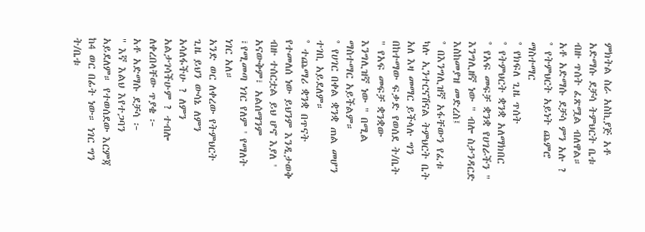ምክትል ስራ አስኪያጅ አቶ አድማሱ ደቻሳ ትምህርት ቤቱ ብዙ ጥሰት ፈጽሟል ብለዋል።
አቶ አድማሱ ደቻሳ ምን አሉ ?
° የትምህርት አይነት ጨምሮ ማስተማር
° የክፍለ ጊዜ ጥሰት
° የትምህርት ቋንቋ አለማክበር
° የአፍ መፍቻ ቋንቋ የሀገራችን " እንግሊዘኛ ነው " ብሎ ስታንዳርድ እስከመያዝ መድረስ፤
° በእንግሊዝኛ አፋቸውን የፈቱ ካሉ ኢንተርናሽናል ትምህርት ቤት አለ እዛ መማር ይችላሉ ግን በከተማው ፍቃድ የወሰደ ት/ቤት " የአፍ መፍቻ ቋንቋው እንግሊዝኛ ነው " በሚል ማስተማር አይችልም።
° የሀገር በቀል ቋንቋ ጠል መሆን ተገቢ አይደለም።
° ተጨማሪ ቋንቋ በጥናት የተመለሰ ነው ይህንም እንዲታወቅ ብዙ ተሰርቷል ይህ ሆኖ እያለ ' አናውቅም፣ አልሰማንም ፣የሚመጣ ነገር የለም ' የማለት ነገር አለ።
አንድ ወር ለቀረው የትምህርት ጊዜ ይህን ውሳኔ ለምን አሳለፋችሁ ? ለምን አልታገሳችሁም ? ተብሎ ለቀረበላቸው ጥያቄ ፦
አቶ አድማሱ ደቻሳ ፦
" እኛ እልህ እየተጋባን አይደለም። የተወሰደው እርምጃ ከ4 ወር በፊት ነው። ነገር ግን ት/ቤቱ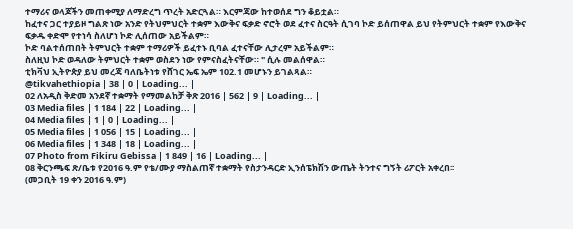ተማሪና ወላጆችን መጠቀሚያ ለማድረግ ጥረት አድርጓል። እርምጃው ከተወሰደ ግን ቆይቷል።
ከፈተና ጋር ተያይዞ ግልጽ ነው አንድ የትህምህርት ተቋም እውቅና ፍቃድ ኖሮት ወደ ፈተና ስርዓት ሲገባ ኮድ ይሰጠዋል ይህ የትምህርት ተቋም የእውቅና ፍቃዱ ቀድሞ የተነሳ ስለሆነ ኮድ ሊሰጠው አይችልም።
ኮድ ባልተሰጠበት ትምህርት ተቋም ተማሪዎች ይፈተኑ ቢባል ፈተናቸው ሊታረም አይችልም።
ስለዚህ ኮድ ወዳለው ትምህርት ተቋም ወስደን ነው የምናስፈትናቸው። " ሲሉ መልሰዋል።
ቲክቫህ ኢትዮጵያ ይህ መረጃ ባለቤትነቱ የሸገር ኤፍ ኤም 102.1 መሆኑን ይገልጻል።
@tikvahethiopia | 38 | 0 | Loading... |
02 ለአዲስ ቅድመ አንደኛ ተቋማት የማመልከቻ ቅጽ 2016 | 562 | 9 | Loading... |
03 Media files | 1 184 | 22 | Loading... |
04 Media files | 1 | 0 | Loading... |
05 Media files | 1 056 | 15 | Loading... |
06 Media files | 1 348 | 18 | Loading... |
07 Photo from Fikiru Gebissa | 1 849 | 16 | Loading... |
08 ቅርንጫፍ ጽ/ቤቱ የ2016 ዓ.ም የቴ/ሙያ ማስልጠኛ ተቋማት የስታንዳርድ ኢንሰፔክሽን ውጤት ትንተና ግኝት ሪፖርት አቀረበ፡፡
(መጋቢት 19 ቀን 2016 ዓ.ም)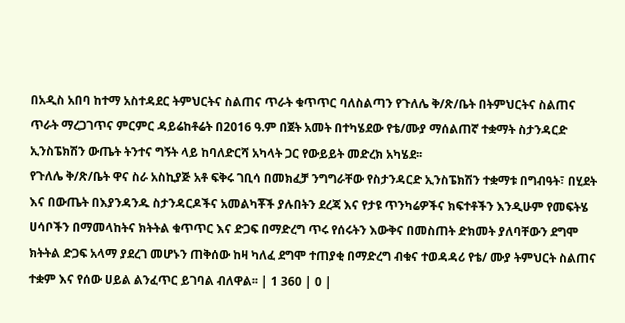በአዲስ አበባ ከተማ አስተዳደር ትምህርትና ስልጠና ጥራት ቁጥጥር ባለስልጣን የጉለሌ ቅ/ጽ/ቤት በትምህርትና ስልጠና ጥራት ማረጋገጥና ምርምር ዳይሬከቶሬት በ2016 ዓ.ም በጀት አመት በተካሄደው የቴ/ሙያ ማሰልጠኛ ተቋማት ስታንዳርድ ኢንስፔክሽን ውጤት ትንተና ግኝት ላይ ከባለድርሻ አካላት ጋር የውይይት መድረክ አካሄደ፡፡
የጉለሌ ቅ/ጽ/ቤት ዋና ስራ አስኪያጅ አቶ ፍቅሩ ገቢሳ በመክፈቻ ንግግራቸው የስታንዳርድ ኢንስፔክሽን ተቋማቱ በግብዓት፣ በሂደት እና በውጤት በእያንዳንዱ ስታንዳርዶችና አመልካቾች ያሉበትን ደረጃ እና የታዩ ጥንካሬዎችና ክፍተቶችን እንዲሁም የመፍትሄ ሀሳቦችን በማመላከትና ክትትል ቁጥጥር እና ድጋፍ በማድረግ ጥሩ የሰሩትን እውቅና በመስጠት ድክመት ያለባቸውን ደግሞ ክትትል ድጋፍ አላማ ያደረገ መሆኑን ጠቅሰው ከዛ ካለፈ ደግሞ ተጠያቂ በማድረግ ብቁና ተወዳዳሪ የቴ/ ሙያ ትምህርት ስልጠና ተቋም እና የሰው ሀይል ልንፈጥር ይገባል ብለዋል፡፡ | 1 360 | 0 |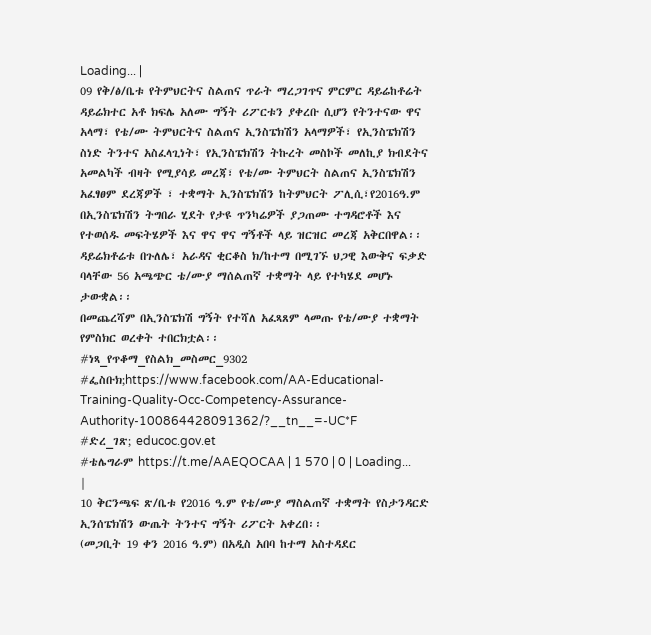Loading... |
09 የቅ/ፅ/ቤቱ የትምህርትና ስልጠና ጥራት ማረጋገጥና ምርምር ዳይሬከቶሬት ዳይሬክተር አቶ ክፍሌ አለሙ ግኝት ሪፖርቱን ያቀረቡ ሲሆን የትንተናው ዋና አላማ፣ የቴ/ሙ ትምህርትና ስልጠና ኢንስፔክሽን አላማዎች፣ የኢንስፔክሽን ስነድ ትንተና አስፈላጊነት፣ የኢንስፔክሽን ትኩረት መስኮች መለኪያ ክብደትና አመልካች ብዛት የሚያሳይ መረጃ፣ የቴ/ሙ ትምህርት ስልጠና ኢንስፔክሽን አፈፃፀም ደረጃዎች ፣ ተቋማት ኢንስፔክሽን ከትምህርት ፖሊሲ፣የ2016ዓ.ም በኢንስፔክሽን ትግበራ ሂደት የታዩ ጥንካሬዎች ያጋጠሙ ተግዳሮቶች እና የተወሰዱ መፍትሄዎች እና ዋና ዋና ግኝቶች ላይ ዝርዝር መረጃ አቅርበዋል፡፡
ዳይሬክቶሬቱ በጉለሌ፣ አራዳና ቂርቆስ ክ/ከተማ በሚገኙ ህጋዊ እውቅና ፍቃድ ባላቸው 56 አጫጭር ቴ/ሙያ ማሰልጠኛ ተቋማት ላይ የተካሄደ መሆኑ ታውቋል፡፡
በመጨረሻም በኢንስፔክሽ ግኝት የተሻለ አፈጻጸም ላመጡ የቴ/ሙያ ተቋማት የምስክር ወረቀት ተበርክቷል፡፡
#ነጻ_የጥቆማ_የስልክ_መስመር_9302
#ፌስቡክ;https://www.facebook.com/AA-Educational-Training-Quality-Occ-Competency-Assurance-Authority-100864428091362/?__tn__=-UC*F
#ድረ_ገጽ; educoc.gov.et
#ቴሌግራም https://t.me/AAEQOCAA | 1 570 | 0 | Loading... |
10 ቅርንጫፍ ጽ/ቤቱ የ2016 ዓ.ም የቴ/ሙያ ማስልጠኛ ተቋማት የስታንዳርድ ኢንሰፔክሽን ውጤት ትንተና ግኝት ሪፖርት አቀረበ፡፡
(መጋቢት 19 ቀን 2016 ዓ.ም) በአዲስ አበባ ከተማ አስተዳደር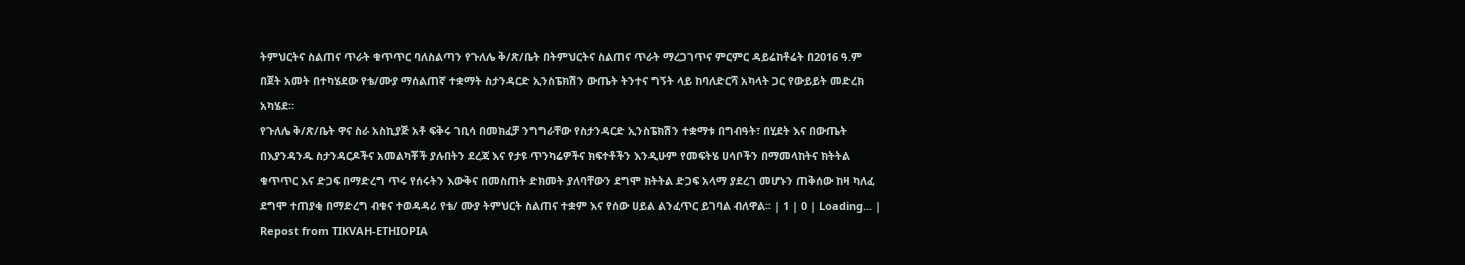ትምህርትና ስልጠና ጥራት ቁጥጥር ባለስልጣን የጉለሌ ቅ/ጽ/ቤት በትምህርትና ስልጠና ጥራት ማረጋገጥና ምርምር ዳይሬከቶሬት በ2016 ዓ.ም በጀት አመት በተካሄደው የቴ/ሙያ ማሰልጠኛ ተቋማት ስታንዳርድ ኢንስፔክሽን ውጤት ትንተና ግኝት ላይ ከባለድርሻ አካላት ጋር የውይይት መድረክ አካሄደ፡፡
የጉለሌ ቅ/ጽ/ቤት ዋና ስራ አስኪያጅ አቶ ፍቅሩ ገቢሳ በመክፈቻ ንግግራቸው የስታንዳርድ ኢንስፔክሽን ተቋማቱ በግብዓት፣ በሂደት እና በውጤት በእያንዳንዱ ስታንዳርዶችና አመልካቾች ያሉበትን ደረጃ እና የታዩ ጥንካሬዎችና ክፍተቶችን እንዲሁም የመፍትሄ ሀሳቦችን በማመላከትና ክትትል ቁጥጥር እና ድጋፍ በማድረግ ጥሩ የሰሩትን እውቅና በመስጠት ድክመት ያለባቸውን ደግሞ ክትትል ድጋፍ አላማ ያደረገ መሆኑን ጠቅሰው ከዛ ካለፈ ደግሞ ተጠያቂ በማድረግ ብቁና ተወዳዳሪ የቴ/ ሙያ ትምህርት ስልጠና ተቋም እና የሰው ሀይል ልንፈጥር ይገባል ብለዋል፡፡ | 1 | 0 | Loading... |
Repost from TIKVAH-ETHIOPIA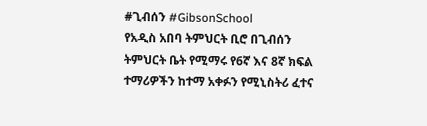#ጊብሰን #GibsonSchool
የአዲስ አበባ ትምህርት ቢሮ በጊብሰን ትምህርት ቤት የሚማሩ የ6ኛ እና 8ኛ ክፍል ተማሪዎችን ከተማ አቀፉን የሚኒስትሪ ፈተና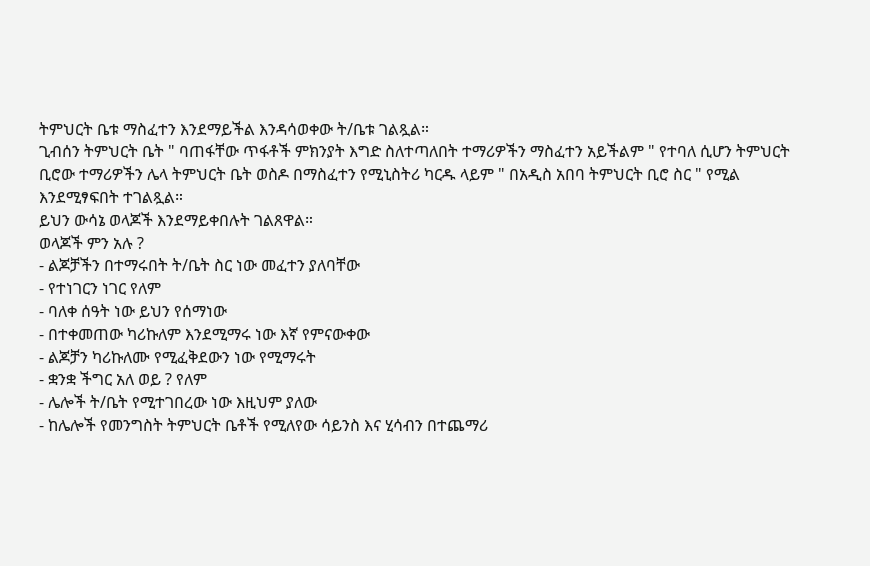ትምህርት ቤቱ ማስፈተን እንደማይችል እንዳሳወቀው ት/ቤቱ ገልጿል።
ጊብሰን ትምህርት ቤት " ባጠፋቸው ጥፋቶች ምክንያት እግድ ስለተጣለበት ተማሪዎችን ማስፈተን አይችልም " የተባለ ሲሆን ትምህርት ቢሮው ተማሪዎችን ሌላ ትምህርት ቤት ወስዶ በማስፈተን የሚኒስትሪ ካርዱ ላይም " በአዲስ አበባ ትምህርት ቢሮ ስር " የሚል እንደሚፃፍበት ተገልጿል።
ይህን ውሳኔ ወላጆች እንደማይቀበሉት ገልጸዋል።
ወላጆች ምን አሉ ?
- ልጆቻችን በተማሩበት ት/ቤት ስር ነው መፈተን ያለባቸው
- የተነገርን ነገር የለም
- ባለቀ ሰዓት ነው ይህን የሰማነው
- በተቀመጠው ካሪኩለም እንደሚማሩ ነው እኛ የምናውቀው
- ልጆቻን ካሪኩለሙ የሚፈቅደውን ነው የሚማሩት
- ቋንቋ ችግር አለ ወይ ? የለም
- ሌሎች ት/ቤት የሚተገበረው ነው እዚህም ያለው
- ከሌሎች የመንግስት ትምህርት ቤቶች የሚለየው ሳይንስ እና ሂሳብን በተጨማሪ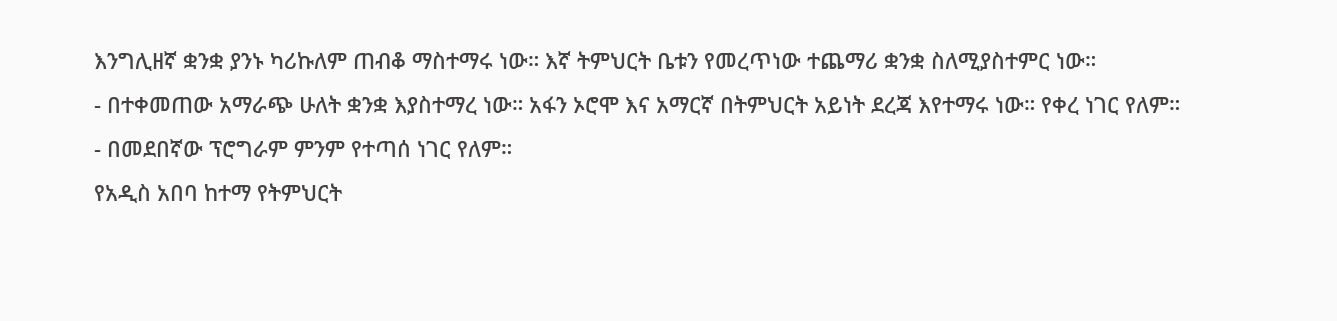እንግሊዘኛ ቋንቋ ያንኑ ካሪኩለም ጠብቆ ማስተማሩ ነው። እኛ ትምህርት ቤቱን የመረጥነው ተጨማሪ ቋንቋ ስለሚያስተምር ነው።
- በተቀመጠው አማራጭ ሁለት ቋንቋ እያስተማረ ነው። አፋን ኦሮሞ እና አማርኛ በትምህርት አይነት ደረጃ እየተማሩ ነው። የቀረ ነገር የለም።
- በመደበኛው ፕሮግራም ምንም የተጣሰ ነገር የለም።
የአዲስ አበባ ከተማ የትምህርት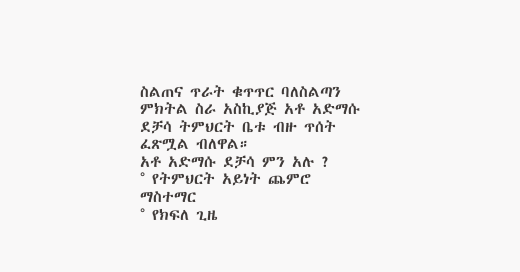ስልጠና ጥራት ቁጥጥር ባለስልጣን ምክትል ስራ አስኪያጅ አቶ አድማሱ ደቻሳ ትምህርት ቤቱ ብዙ ጥሰት ፈጽሟል ብለዋል።
አቶ አድማሱ ደቻሳ ምን አሉ ?
° የትምህርት አይነት ጨምሮ ማስተማር
° የክፍለ ጊዜ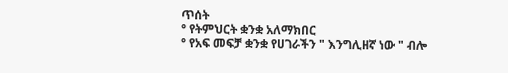ጥሰት
° የትምህርት ቋንቋ አለማክበር
° የአፍ መፍቻ ቋንቋ የሀገራችን " እንግሊዘኛ ነው " ብሎ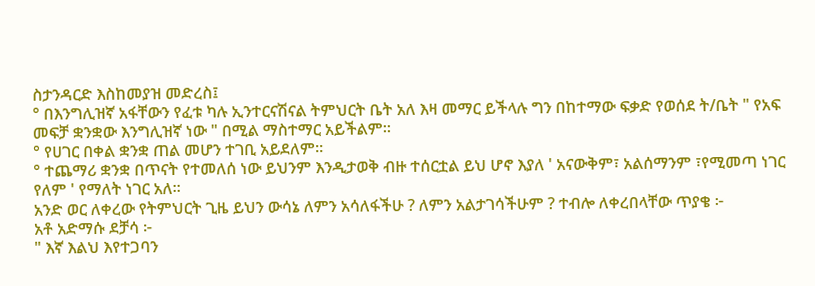ስታንዳርድ እስከመያዝ መድረስ፤
° በእንግሊዝኛ አፋቸውን የፈቱ ካሉ ኢንተርናሽናል ትምህርት ቤት አለ እዛ መማር ይችላሉ ግን በከተማው ፍቃድ የወሰደ ት/ቤት " የአፍ መፍቻ ቋንቋው እንግሊዝኛ ነው " በሚል ማስተማር አይችልም።
° የሀገር በቀል ቋንቋ ጠል መሆን ተገቢ አይደለም።
° ተጨማሪ ቋንቋ በጥናት የተመለሰ ነው ይህንም እንዲታወቅ ብዙ ተሰርቷል ይህ ሆኖ እያለ ' አናውቅም፣ አልሰማንም ፣የሚመጣ ነገር የለም ' የማለት ነገር አለ።
አንድ ወር ለቀረው የትምህርት ጊዜ ይህን ውሳኔ ለምን አሳለፋችሁ ? ለምን አልታገሳችሁም ? ተብሎ ለቀረበላቸው ጥያቄ ፦
አቶ አድማሱ ደቻሳ ፦
" እኛ እልህ እየተጋባን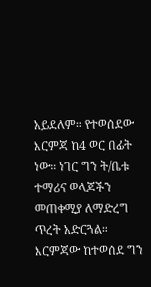አይደለም። የተወሰደው እርምጃ ከ4 ወር በፊት ነው። ነገር ግን ት/ቤቱ ተማሪና ወላጆችን መጠቀሚያ ለማድረግ ጥረት አድርጓል። እርምጃው ከተወሰደ ግን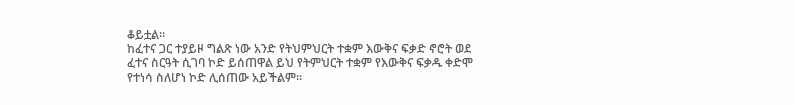ቆይቷል።
ከፈተና ጋር ተያይዞ ግልጽ ነው አንድ የትህምህርት ተቋም እውቅና ፍቃድ ኖሮት ወደ ፈተና ስርዓት ሲገባ ኮድ ይሰጠዋል ይህ የትምህርት ተቋም የእውቅና ፍቃዱ ቀድሞ የተነሳ ስለሆነ ኮድ ሊሰጠው አይችልም።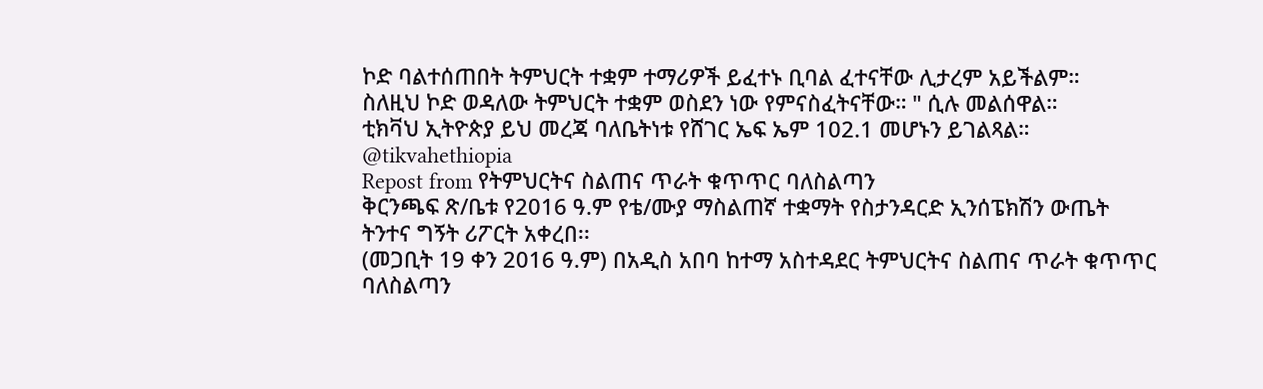ኮድ ባልተሰጠበት ትምህርት ተቋም ተማሪዎች ይፈተኑ ቢባል ፈተናቸው ሊታረም አይችልም።
ስለዚህ ኮድ ወዳለው ትምህርት ተቋም ወስደን ነው የምናስፈትናቸው። " ሲሉ መልሰዋል።
ቲክቫህ ኢትዮጵያ ይህ መረጃ ባለቤትነቱ የሸገር ኤፍ ኤም 102.1 መሆኑን ይገልጻል።
@tikvahethiopia
Repost from የትምህርትና ስልጠና ጥራት ቁጥጥር ባለስልጣን
ቅርንጫፍ ጽ/ቤቱ የ2016 ዓ.ም የቴ/ሙያ ማስልጠኛ ተቋማት የስታንዳርድ ኢንሰፔክሽን ውጤት ትንተና ግኝት ሪፖርት አቀረበ፡፡
(መጋቢት 19 ቀን 2016 ዓ.ም) በአዲስ አበባ ከተማ አስተዳደር ትምህርትና ስልጠና ጥራት ቁጥጥር ባለስልጣን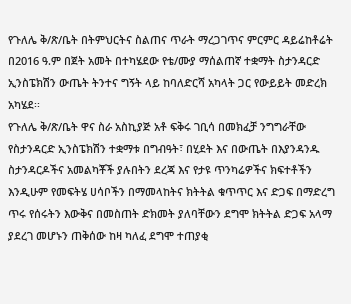የጉለሌ ቅ/ጽ/ቤት በትምህርትና ስልጠና ጥራት ማረጋገጥና ምርምር ዳይሬከቶሬት በ2016 ዓ.ም በጀት አመት በተካሄደው የቴ/ሙያ ማሰልጠኛ ተቋማት ስታንዳርድ ኢንስፔክሽን ውጤት ትንተና ግኝት ላይ ከባለድርሻ አካላት ጋር የውይይት መድረክ አካሄደ፡፡
የጉለሌ ቅ/ጽ/ቤት ዋና ስራ አስኪያጅ አቶ ፍቅሩ ገቢሳ በመክፈቻ ንግግራቸው የስታንዳርድ ኢንስፔክሽን ተቋማቱ በግብዓት፣ በሂደት እና በውጤት በእያንዳንዱ ስታንዳርዶችና አመልካቾች ያሉበትን ደረጃ እና የታዩ ጥንካሬዎችና ክፍተቶችን እንዲሁም የመፍትሄ ሀሳቦችን በማመላከትና ክትትል ቁጥጥር እና ድጋፍ በማድረግ ጥሩ የሰሩትን እውቅና በመስጠት ድክመት ያለባቸውን ደግሞ ክትትል ድጋፍ አላማ ያደረገ መሆኑን ጠቅሰው ከዛ ካለፈ ደግሞ ተጠያቂ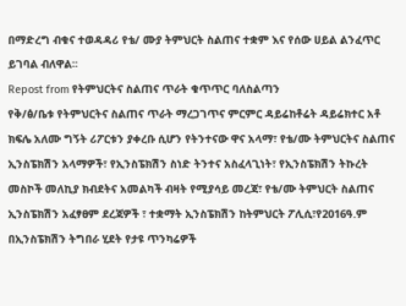በማድረግ ብቁና ተወዳዳሪ የቴ/ ሙያ ትምህርት ስልጠና ተቋም እና የሰው ሀይል ልንፈጥር ይገባል ብለዋል፡፡
Repost from የትምህርትና ስልጠና ጥራት ቁጥጥር ባለስልጣን
የቅ/ፅ/ቤቱ የትምህርትና ስልጠና ጥራት ማረጋገጥና ምርምር ዳይሬከቶሬት ዳይሬክተር አቶ ክፍሌ አለሙ ግኝት ሪፖርቱን ያቀረቡ ሲሆን የትንተናው ዋና አላማ፣ የቴ/ሙ ትምህርትና ስልጠና ኢንስፔክሽን አላማዎች፣ የኢንስፔክሽን ስነድ ትንተና አስፈላጊነት፣ የኢንስፔክሽን ትኩረት መስኮች መለኪያ ክብደትና አመልካች ብዛት የሚያሳይ መረጃ፣ የቴ/ሙ ትምህርት ስልጠና ኢንስፔክሽን አፈፃፀም ደረጃዎች ፣ ተቋማት ኢንስፔክሽን ከትምህርት ፖሊሲ፣የ2016ዓ.ም በኢንስፔክሽን ትግበራ ሂደት የታዩ ጥንካሬዎች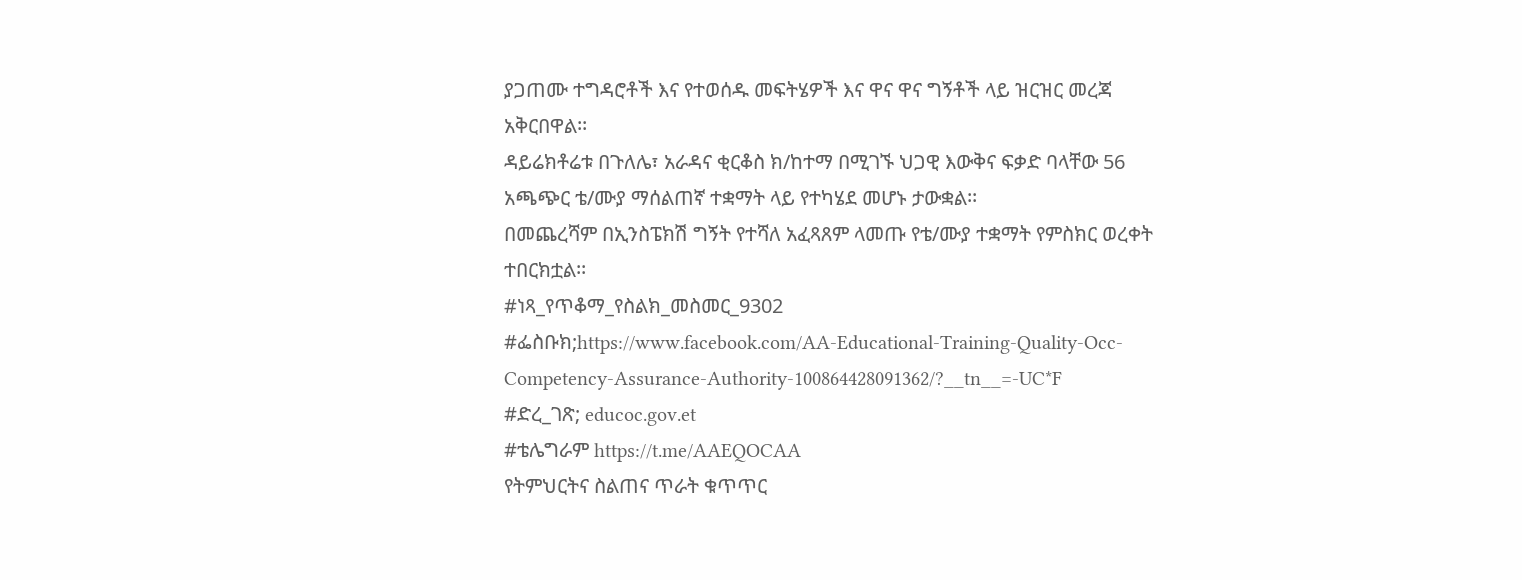ያጋጠሙ ተግዳሮቶች እና የተወሰዱ መፍትሄዎች እና ዋና ዋና ግኝቶች ላይ ዝርዝር መረጃ አቅርበዋል፡፡
ዳይሬክቶሬቱ በጉለሌ፣ አራዳና ቂርቆስ ክ/ከተማ በሚገኙ ህጋዊ እውቅና ፍቃድ ባላቸው 56 አጫጭር ቴ/ሙያ ማሰልጠኛ ተቋማት ላይ የተካሄደ መሆኑ ታውቋል፡፡
በመጨረሻም በኢንስፔክሽ ግኝት የተሻለ አፈጻጸም ላመጡ የቴ/ሙያ ተቋማት የምስክር ወረቀት ተበርክቷል፡፡
#ነጻ_የጥቆማ_የስልክ_መስመር_9302
#ፌስቡክ;https://www.facebook.com/AA-Educational-Training-Quality-Occ-Competency-Assurance-Authority-100864428091362/?__tn__=-UC*F
#ድረ_ገጽ; educoc.gov.et
#ቴሌግራም https://t.me/AAEQOCAA
የትምህርትና ስልጠና ጥራት ቁጥጥር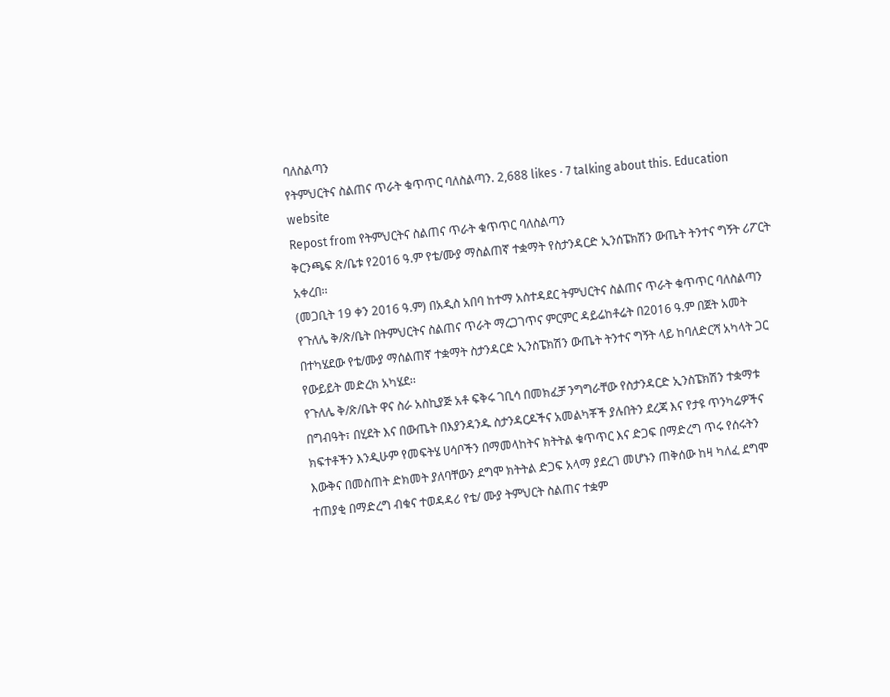ባለስልጣን
የትምህርትና ስልጠና ጥራት ቁጥጥር ባለስልጣን. 2,688 likes · 7 talking about this. Education website
Repost from የትምህርትና ስልጠና ጥራት ቁጥጥር ባለስልጣን
ቅርንጫፍ ጽ/ቤቱ የ2016 ዓ.ም የቴ/ሙያ ማስልጠኛ ተቋማት የስታንዳርድ ኢንሰፔክሽን ውጤት ትንተና ግኝት ሪፖርት አቀረበ፡፡
(መጋቢት 19 ቀን 2016 ዓ.ም) በአዲስ አበባ ከተማ አስተዳደር ትምህርትና ስልጠና ጥራት ቁጥጥር ባለስልጣን የጉለሌ ቅ/ጽ/ቤት በትምህርትና ስልጠና ጥራት ማረጋገጥና ምርምር ዳይሬከቶሬት በ2016 ዓ.ም በጀት አመት በተካሄደው የቴ/ሙያ ማሰልጠኛ ተቋማት ስታንዳርድ ኢንስፔክሽን ውጤት ትንተና ግኝት ላይ ከባለድርሻ አካላት ጋር የውይይት መድረክ አካሄደ፡፡
የጉለሌ ቅ/ጽ/ቤት ዋና ስራ አስኪያጅ አቶ ፍቅሩ ገቢሳ በመክፈቻ ንግግራቸው የስታንዳርድ ኢንስፔክሽን ተቋማቱ በግብዓት፣ በሂደት እና በውጤት በእያንዳንዱ ስታንዳርዶችና አመልካቾች ያሉበትን ደረጃ እና የታዩ ጥንካሬዎችና ክፍተቶችን እንዲሁም የመፍትሄ ሀሳቦችን በማመላከትና ክትትል ቁጥጥር እና ድጋፍ በማድረግ ጥሩ የሰሩትን እውቅና በመስጠት ድክመት ያለባቸውን ደግሞ ክትትል ድጋፍ አላማ ያደረገ መሆኑን ጠቅሰው ከዛ ካለፈ ደግሞ ተጠያቂ በማድረግ ብቁና ተወዳዳሪ የቴ/ ሙያ ትምህርት ስልጠና ተቋም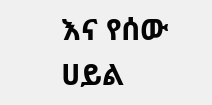እና የሰው ሀይል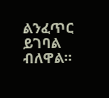ልንፈጥር ይገባል ብለዋል፡፡